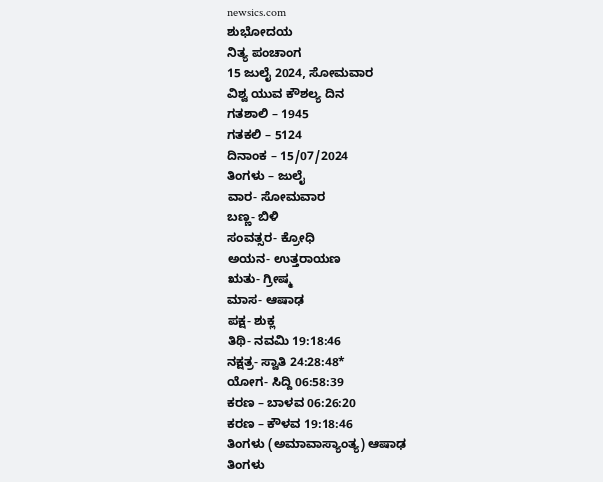newsics.com
ಶುಭೋದಯ
ನಿತ್ಯ ಪಂಚಾಂಗ
15 ಜುಲೈ 2024, ಸೋಮವಾರ
ವಿಶ್ವ ಯುವ ಕೌಶಲ್ಯ ದಿನ
ಗತಶಾಲಿ – 1945
ಗತಕಲಿ – 5124
ದಿನಾಂಕ – 15/07/2024
ತಿಂಗಳು – ಜುಲೈ
ವಾರ- ಸೋಮವಾರ
ಬಣ್ಣ- ಬಿಳಿ
ಸಂವತ್ಸರ- ಕ್ರೋಧಿ
ಅಯನ- ಉತ್ತರಾಯಣ
ಋತು- ಗ್ರೀಷ್ಮ
ಮಾಸ- ಆಷಾಢ
ಪಕ್ಷ- ಶುಕ್ಲ
ತಿಥಿ- ನವಮಿ 19:18:46
ನಕ್ಷತ್ರ- ಸ್ವಾತಿ 24:28:48*
ಯೋಗ- ಸಿದ್ದಿ 06:58:39
ಕರಣ – ಬಾಳವ 06:26:20
ಕರಣ – ಕೌಳವ 19:18:46
ತಿಂಗಳು (ಅಮಾವಾಸ್ಯಾಂತ್ಯ) ಆಷಾಢ
ತಿಂಗಳು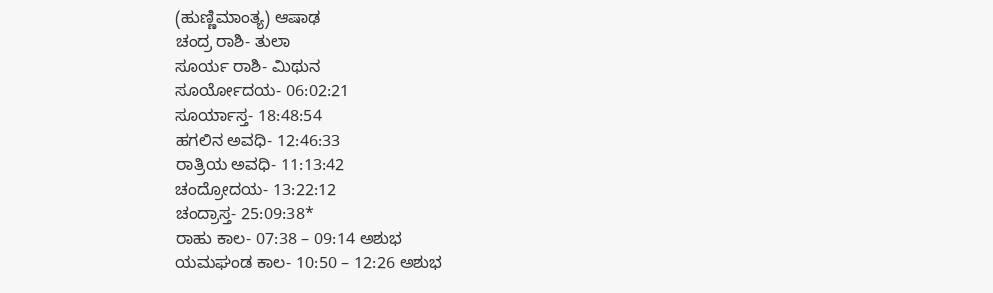(ಹುಣ್ಣಿಮಾಂತ್ಯ) ಆಷಾಢ
ಚಂದ್ರ ರಾಶಿ- ತುಲಾ
ಸೂರ್ಯ ರಾಶಿ- ಮಿಥುನ
ಸೂರ್ಯೋದಯ- 06:02:21
ಸೂರ್ಯಾಸ್ತ- 18:48:54
ಹಗಲಿನ ಅವಧಿ- 12:46:33
ರಾತ್ರಿಯ ಅವಧಿ- 11:13:42
ಚಂದ್ರೋದಯ- 13:22:12
ಚಂದ್ರಾಸ್ತ- 25:09:38*
ರಾಹು ಕಾಲ- 07:38 – 09:14 ಅಶುಭ
ಯಮಘಂಡ ಕಾಲ- 10:50 – 12:26 ಅಶುಭ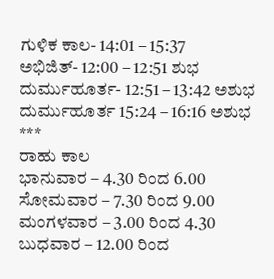ಗುಳಿಕ ಕಾಲ- 14:01 – 15:37
ಅಭಿಜಿತ್- 12:00 – 12:51 ಶುಭ
ದುರ್ಮುಹೂರ್ತ- 12:51 – 13:42 ಅಶುಭ
ದುರ್ಮುಹೂರ್ತ 15:24 – 16:16 ಅಶುಭ
***
ರಾಹು ಕಾಲ
ಭಾನುವಾರ – 4.30 ರಿಂದ 6.00
ಸೋಮವಾರ – 7.30 ರಿಂದ 9.00
ಮಂಗಳವಾರ – 3.00 ರಿಂದ 4.30
ಬುಧವಾರ – 12.00 ರಿಂದ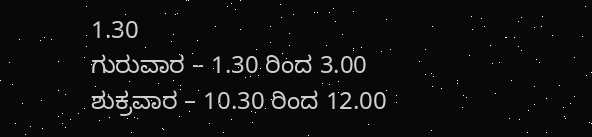1.30
ಗುರುವಾರ – 1.30 ರಿಂದ 3.00
ಶುಕ್ರವಾರ – 10.30 ರಿಂದ 12.00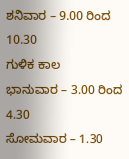ಶನಿವಾರ – 9.00 ರಿಂದ 10.30
ಗುಳಿಕ ಕಾಲ
ಭಾನುವಾರ – 3.00 ರಿಂದ 4.30
ಸೋಮವಾರ – 1.30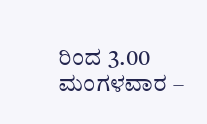ರಿಂದ 3.00
ಮಂಗಳವಾರ –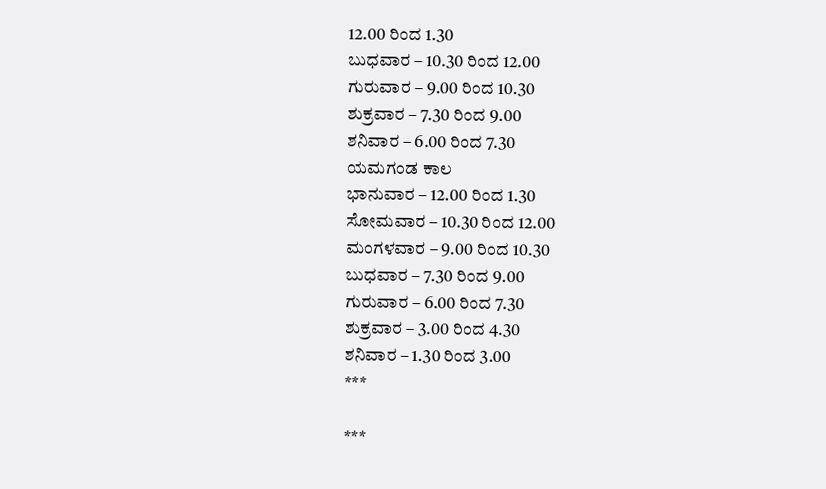12.00 ರಿಂದ 1.30
ಬುಧವಾರ – 10.30 ರಿಂದ 12.00
ಗುರುವಾರ – 9.00 ರಿಂದ 10.30
ಶುಕ್ರವಾರ – 7.30 ರಿಂದ 9.00
ಶನಿವಾರ – 6.00 ರಿಂದ 7.30
ಯಮಗಂಡ ಕಾಲ
ಭಾನುವಾರ – 12.00 ರಿಂದ 1.30
ಸೋಮವಾರ – 10.30 ರಿಂದ 12.00
ಮಂಗಳವಾರ – 9.00 ರಿಂದ 10.30
ಬುಧವಾರ – 7.30 ರಿಂದ 9.00
ಗುರುವಾರ – 6.00 ರಿಂದ 7.30
ಶುಕ್ರವಾರ – 3.00 ರಿಂದ 4.30
ಶನಿವಾರ – 1.30 ರಿಂದ 3.00
***

***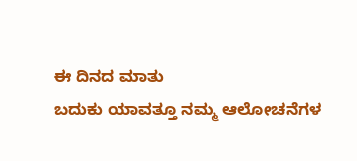ಈ ದಿನದ ಮಾತು
ಬದುಕು ಯಾವತ್ತೂ ನಮ್ಮ ಆಲೋಚನೆಗಳ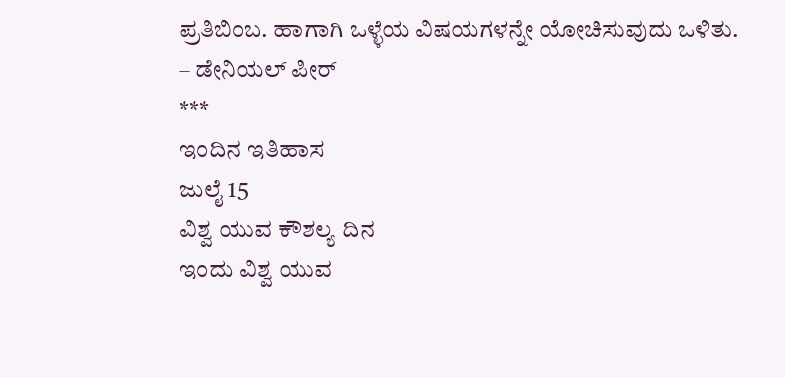ಪ್ರತಿಬಿಂಬ. ಹಾಗಾಗಿ ಒಳ್ಳೆಯ ವಿಷಯಗಳನ್ನೇ ಯೋಚಿಸುವುದು ಒಳಿತು.
– ಡೇನಿಯಲ್ ಪೀರ್
***
ಇಂದಿನ ಇತಿಹಾಸ
ಜುಲೈ 15
ವಿಶ್ವ ಯುವ ಕೌಶಲ್ಯ ದಿನ
ಇಂದು ವಿಶ್ವ ಯುವ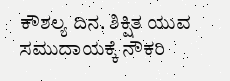ಕೌಶಲ್ಯ ದಿನ. ಶಿಕ್ಷಿತ ಯುವ ಸಮುದಾಯಕ್ಕೆ ನೌಕರಿ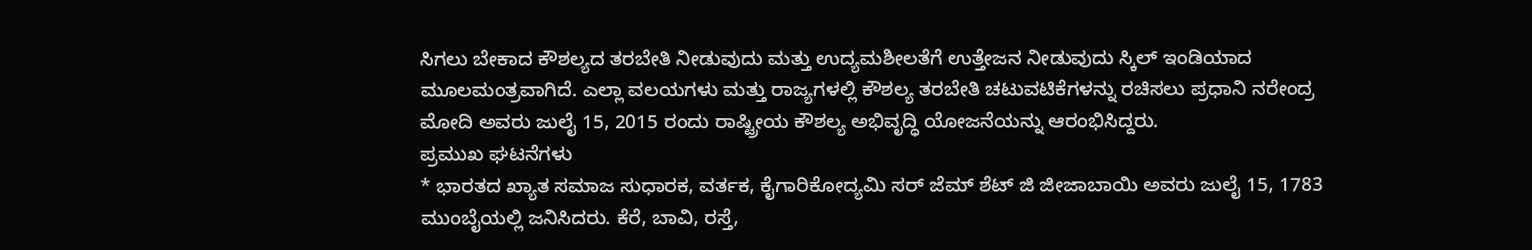ಸಿಗಲು ಬೇಕಾದ ಕೌಶಲ್ಯದ ತರಬೇತಿ ನೀಡುವುದು ಮತ್ತು ಉದ್ಯಮಶೀಲತೆಗೆ ಉತ್ತೇಜನ ನೀಡುವುದು ಸ್ಕಿಲ್ ಇಂಡಿಯಾದ ಮೂಲಮಂತ್ರವಾಗಿದೆ. ಎಲ್ಲಾ ವಲಯಗಳು ಮತ್ತು ರಾಜ್ಯಗಳಲ್ಲಿ ಕೌಶಲ್ಯ ತರಬೇತಿ ಚಟುವಟಿಕೆಗಳನ್ನು ರಚಿಸಲು ಪ್ರಧಾನಿ ನರೇಂದ್ರ ಮೋದಿ ಅವರು ಜುಲೈ 15, 2015 ರಂದು ರಾಷ್ಟ್ರೀಯ ಕೌಶಲ್ಯ ಅಭಿವೃದ್ಧಿ ಯೋಜನೆಯನ್ನು ಆರಂಭಿಸಿದ್ದರು.
ಪ್ರಮುಖ ಘಟನೆಗಳು
* ಭಾರತದ ಖ್ಯಾತ ಸಮಾಜ ಸುಧಾರಕ, ವರ್ತಕ, ಕೈಗಾರಿಕೋದ್ಯಮಿ ಸರ್ ಜೆಮ್ ಶೆಟ್ ಜಿ ಜೀಜಾಬಾಯಿ ಅವರು ಜುಲೈ 15, 1783 ಮುಂಬೈಯಲ್ಲಿ ಜನಿಸಿದರು. ಕೆರೆ, ಬಾವಿ, ರಸ್ತೆ,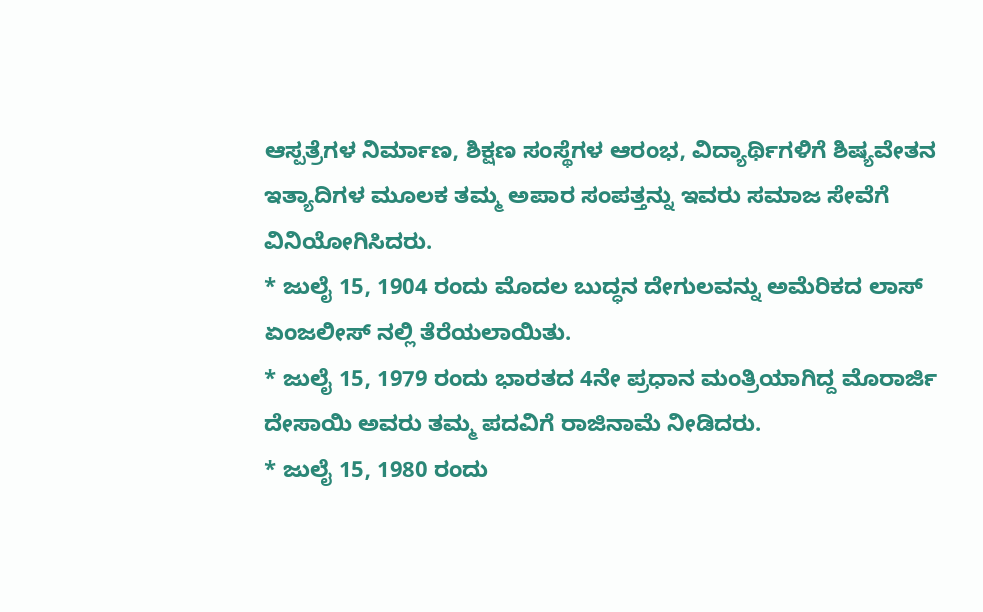ಆಸ್ಪತ್ರೆಗಳ ನಿರ್ಮಾಣ, ಶಿಕ್ಷಣ ಸಂಸ್ಥೆಗಳ ಆರಂಭ, ವಿದ್ಯಾರ್ಥಿಗಳಿಗೆ ಶಿಷ್ಯವೇತನ ಇತ್ಯಾದಿಗಳ ಮೂಲಕ ತಮ್ಮ ಅಪಾರ ಸಂಪತ್ತನ್ನು ಇವರು ಸಮಾಜ ಸೇವೆಗೆ ವಿನಿಯೋಗಿಸಿದರು.
* ಜುಲೈ 15, 1904 ರಂದು ಮೊದಲ ಬುದ್ಧನ ದೇಗುಲವನ್ನು ಅಮೆರಿಕದ ಲಾಸ್ ಏಂಜಲೀಸ್ ನಲ್ಲಿ ತೆರೆಯಲಾಯಿತು.
* ಜುಲೈ 15, 1979 ರಂದು ಭಾರತದ 4ನೇ ಪ್ರಧಾನ ಮಂತ್ರಿಯಾಗಿದ್ದ ಮೊರಾರ್ಜಿ ದೇಸಾಯಿ ಅವರು ತಮ್ಮ ಪದವಿಗೆ ರಾಜಿನಾಮೆ ನೀಡಿದರು.
* ಜುಲೈ 15, 1980 ರಂದು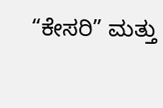“ಕೇಸರಿ” ಮತ್ತು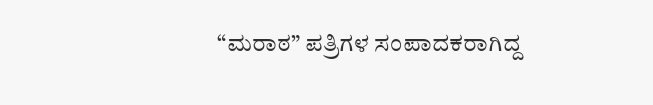“ಮರಾಠ” ಪತ್ರಿಗಳ ಸಂಪಾದಕರಾಗಿದ್ದ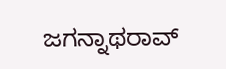ಜಗನ್ನಾಥರಾವ್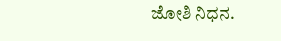ಜೋಶಿ ನಿಧನ.